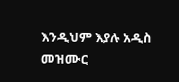እንዲህም እያሉ አዲስ መዝሙር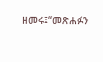ዘመሩ፤“መጽሐፉን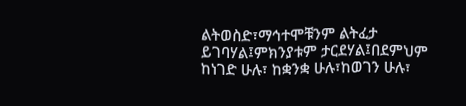ልትወስድ፣ማኅተሞቹንም ልትፈታ ይገባሃል፤ምክንያቱም ታርደሃል፤በደምህም ከነገድ ሁሉ፣ ከቋንቋ ሁሉ፣ከወገን ሁሉ፣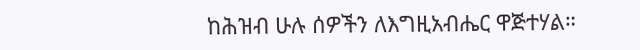ከሕዝብ ሁሉ ሰዎችን ለእግዚአብሔር ዋጅተሃል።